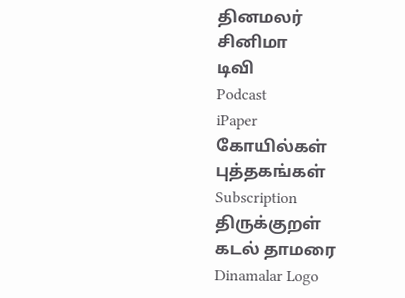தினமலர்
சினிமா
டிவி
Podcast
iPaper
கோயில்கள்
புத்தகங்கள்
Subscription
திருக்குறள்
கடல் தாமரை
Dinamalar Logo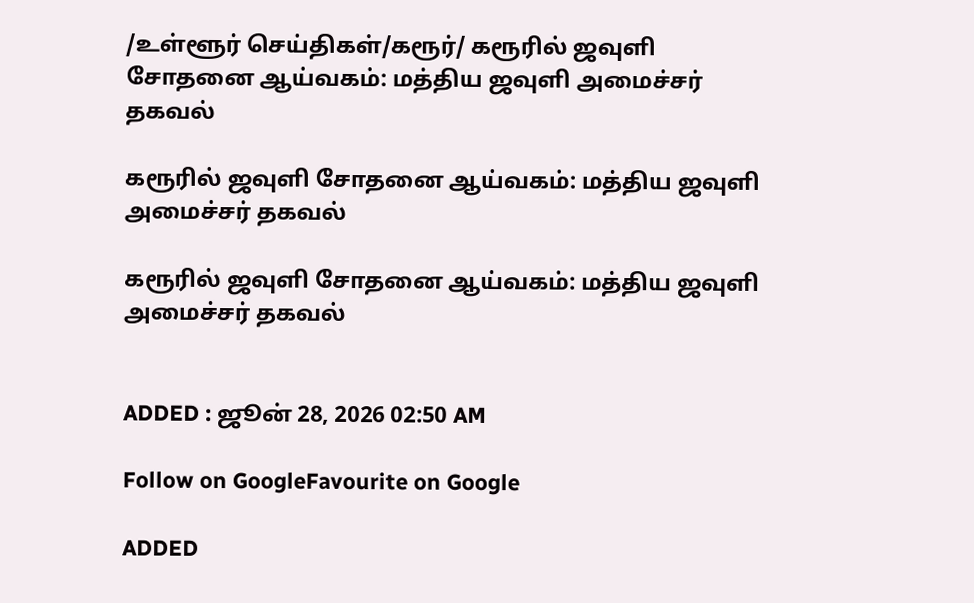/உள்ளூர் செய்திகள்/கரூர்/ கரூரில் ஜவுளி சோதனை ஆய்வகம்: மத்திய ஜவுளி அமைச்சர் தகவல்

கரூரில் ஜவுளி சோதனை ஆய்வகம்: மத்திய ஜவுளி அமைச்சர் தகவல்

கரூரில் ஜவுளி சோதனை ஆய்வகம்: மத்திய ஜவுளி அமைச்சர் தகவல்


ADDED : ஜூன் 28, 2026 02:50 AM

Follow on GoogleFavourite on Google

ADDED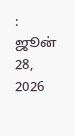: ஜூன் 28, 2026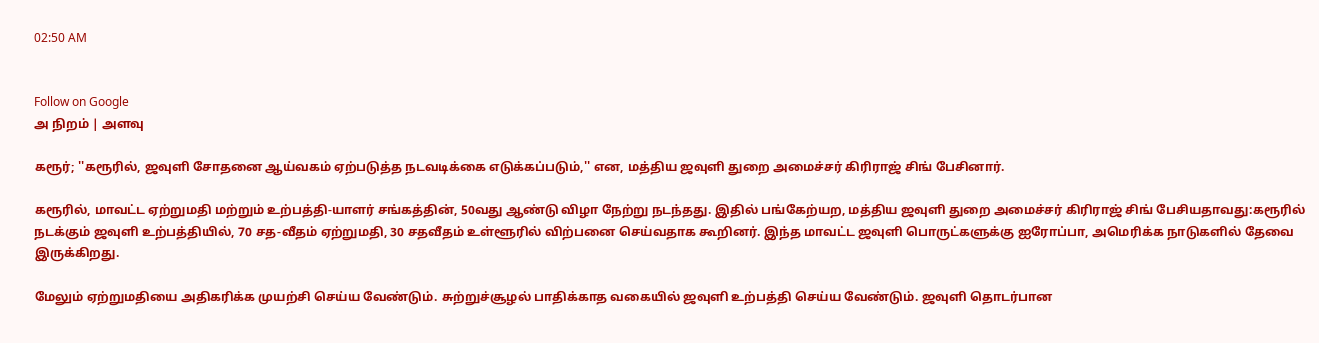02:50 AM


Follow on Google
அ நிறம் | அளவு

கரூர்; ''கரூரில், ஜவுளி சோதனை ஆய்வகம் ஏற்படுத்த நடவடிக்கை எடுக்கப்படும்,'' என, மத்திய ஜவுளி துறை அமைச்சர் கிரிராஜ் சிங் பேசினார்.

கரூரில், மாவட்ட ஏற்றுமதி மற்றும் உற்பத்தி-யாளர் சங்கத்தின், 50வது ஆண்டு விழா நேற்று நடந்தது. இதில் பங்கேற்யற, மத்திய ஜவுளி துறை அமைச்சர் கிரிராஜ் சிங் பேசியதாவது:கரூரில் நடக்கும் ஜவுளி உற்பத்தியில், 70 சத-வீதம் ஏற்றுமதி, 30 சதவீதம் உள்ளூரில் விற்பனை செய்வதாக கூறினர். இந்த மாவட்ட ஜவுளி பொருட்களுக்கு ஐரோப்பா, அமெரிக்க நாடுகளில் தேவை இருக்கிறது.

மேலும் ஏற்றுமதியை அதிகரிக்க முயற்சி செய்ய வேண்டும். சுற்றுச்சூழல் பாதிக்காத வகையில் ஜவுளி உற்பத்தி செய்ய வேண்டும். ஜவுளி தொடர்பான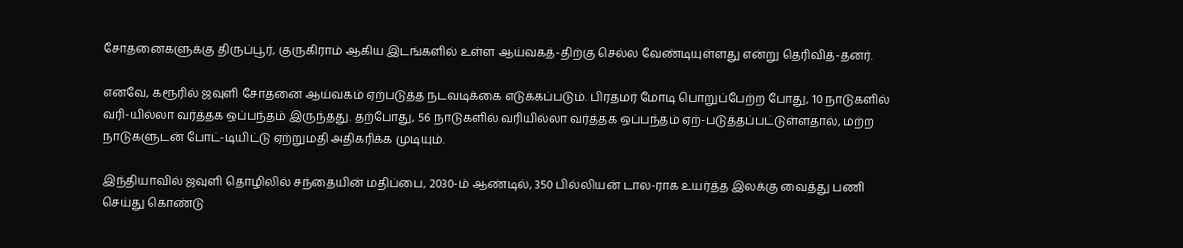சோதனைகளுக்கு திருப்பூர், குருகிராம் ஆகிய இடங்களில் உள்ள ஆய்வகத்-திற்கு செல்ல வேண்டியுள்ளது என்று தெரிவித்-தனர்.

எனவே, கரூரில் ஜவுளி சோதனை ஆய்வகம் ஏற்படுத்த நடவடிக்கை எடுக்கப்படும். பிரதமர் மோடி பொறுப்பேற்ற போது, 10 நாடுகளில் வரி-யில்லா வர்த்தக ஒப்பந்தம் இருந்தது. தற்போது, 56 நாடுகளில் வரியில்லா வர்த்தக ஒப்பந்தம் ஏற்-படுத்தப்பட்டுள்ளதால், மற்ற நாடுகளுடன் போட்-டியிட்டு ஏற்றுமதி அதிகரிக்க முடியும்.

இந்தியாவில் ஜவுளி தொழிலில் சந்தையின் மதிப்பை, 2030-ம் ஆண்டில், 350 பில்லியன் டால-ராக உயர்த்த இலக்கு வைத்து பணி செய்து கொண்டு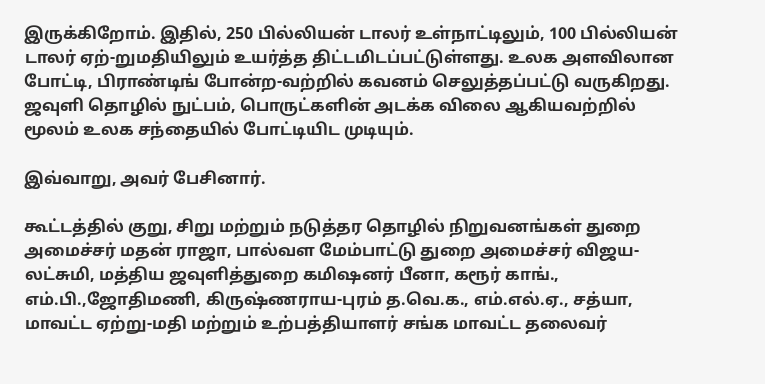இருக்கிறோம். இதில், 250 பில்லியன் டாலர் உள்நாட்டிலும், 100 பில்லியன் டாலர் ஏற்-றுமதியிலும் உயர்த்த திட்டமிடப்பட்டுள்ளது. உலக அளவிலான போட்டி, பிராண்டிங் போன்ற-வற்றில் கவனம் செலுத்தப்பட்டு வருகிறது. ஜவுளி தொழில் நுட்பம், பொருட்களின் அடக்க விலை ஆகியவற்றில் மூலம் உலக சந்தையில் போட்டியிட முடியும்.

இவ்வாறு, அவர் பேசினார்.

கூட்டத்தில் குறு, சிறு மற்றும் நடுத்தர தொழில் நிறுவனங்கள் துறை அமைச்சர் மதன் ராஜா, பால்வள மேம்பாட்டு துறை அமைச்சர் விஜய-லட்சுமி, மத்திய ஜவுளித்துறை கமிஷனர் பீனா, கரூர் காங்., எம்.பி.,ஜோதிமணி, கிருஷ்ணராய-புரம் த.வெ.க., எம்.எல்.ஏ., சத்யா, மாவட்ட ஏற்று-மதி மற்றும் உற்பத்தியாளர் சங்க மாவட்ட தலைவர்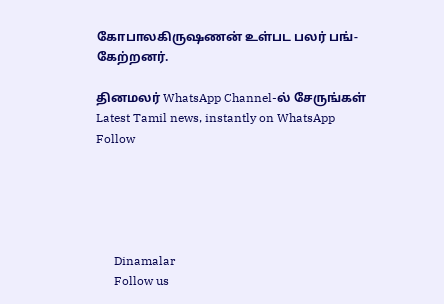கோபாலகிருஷணன் உள்பட பலர் பங்-கேற்றனர்.

தினமலர் WhatsApp Channel-ல் சேருங்கள்
Latest Tamil news, instantly on WhatsApp
Follow





      Dinamalar
      Follow us